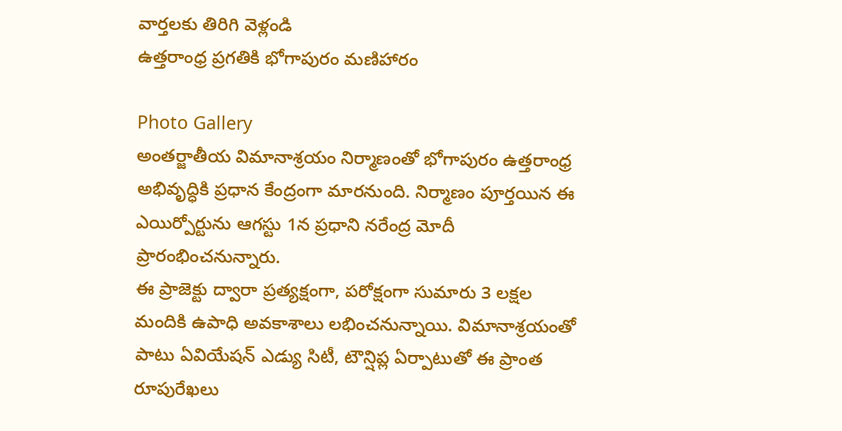వార్తలకు తిరిగి వెళ్లండి
ఉత్తరాంధ్ర ప్రగతికి భోగాపురం మణిహారం

Photo Gallery
అంతర్జాతీయ విమానాశ్రయం నిర్మాణంతో భోగాపురం ఉత్తరాంధ్ర అభివృద్ధికి ప్రధాన కేంద్రంగా మారనుంది. నిర్మాణం పూర్తయిన ఈ ఎయిర్పోర్టును ఆగస్టు 1న ప్రధాని నరేంద్ర మోదీ ప్రారంభించనున్నారు.
ఈ ప్రాజెక్టు ద్వారా ప్రత్యక్షంగా, పరోక్షంగా సుమారు 3 లక్షల మందికి ఉపాధి అవకాశాలు లభించనున్నాయి. విమానాశ్రయంతో పాటు ఏవియేషన్ ఎడ్యు సిటీ, టౌన్షిప్ల ఏర్పాటుతో ఈ ప్రాంత రూపురేఖలు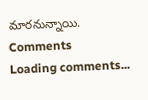మారనున్నాయి.
Comments
Loading comments...